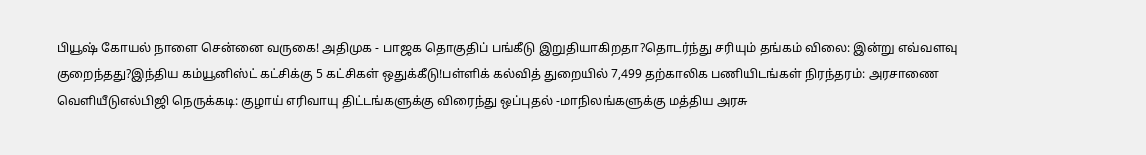பியூஷ் கோயல் நாளை சென்னை வருகை! அதிமுக - பாஜக தொகுதிப் பங்கீடு இறுதியாகிறதா?தொடர்ந்து சரியும் தங்கம் விலை: இன்று எவ்வளவு குறைந்தது?இந்திய கம்யூனிஸ்ட் கட்சிக்கு 5 கட்சிகள் ஒதுக்கீடு!பள்ளிக் கல்வித் துறையில் 7,499 தற்காலிக பணியிடங்கள் நிரந்தரம்: அரசாணை வெளியீடுஎல்பிஜி நெருக்கடி: குழாய் எரிவாயு திட்டங்களுக்கு விரைந்து ஒப்புதல் -மாநிலங்களுக்கு மத்திய அரசு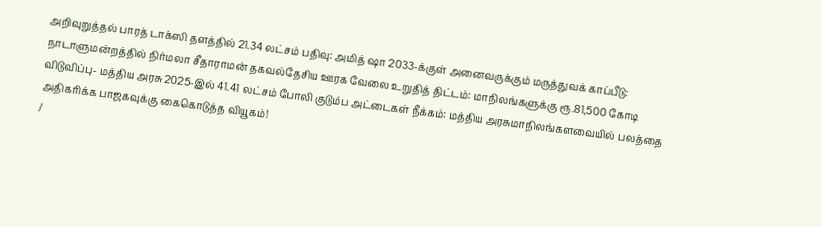அறிவுறுத்தல் பாரத் டாக்ஸி தளத்தில் 21.34 லட்சம் பதிவு: அமித் ஷா 2033-க்குள் அனைவருக்கும் மருத்துவக் காப்பீடு: நாடாளுமன்றத்தில் நிர்மலா சீதாராமன் தகவல்தேசிய ஊரக வேலை உறுதித் திட்டம்: மாநிலங்களுக்கு ரூ.81,500 கோடி விடுவிப்பு- மத்திய அரசு 2025-இல் 41.41 லட்சம் போலி குடும்ப அட்டைகள் நீக்கம்: மத்திய அரசுமாநிலங்களவையில் பலத்தை அதிகரிக்க பாஜகவுக்கு கைகொடுத்த வியூகம்!
/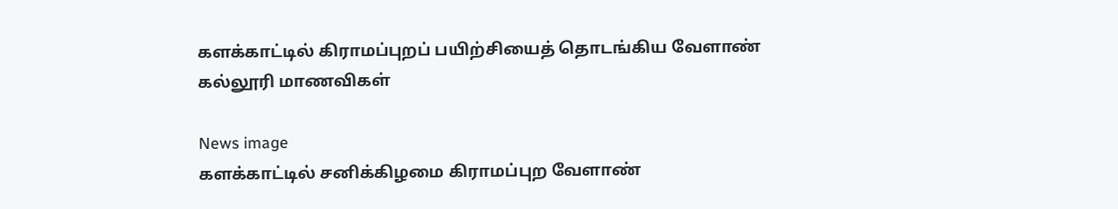களக்காட்டில் கிராமப்புறப் பயிற்சியைத் தொடங்கிய வேளாண் கல்லூரி மாணவிகள்

News image
களக்காட்டில் சனிக்கிழமை கிராமப்புற வேளாண்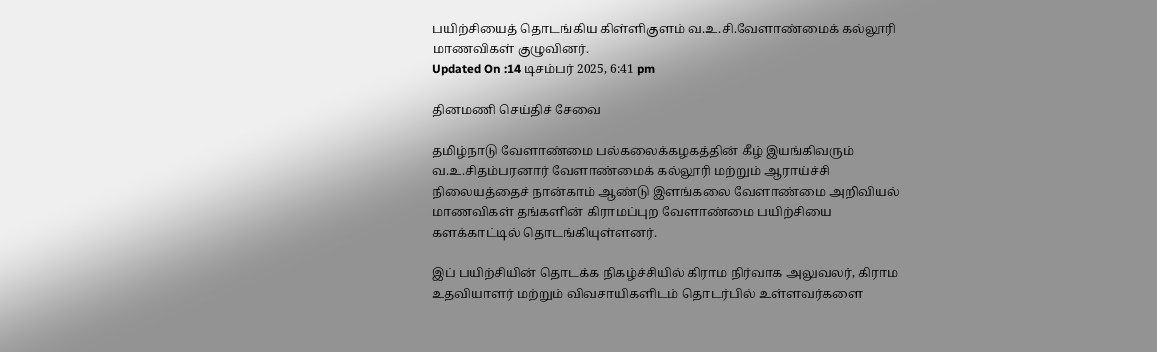பயிற்சியைத் தொடங்கிய கிள்ளிகுளம் வ.உ.சி.வேளாண்மைக் கல்லூரி மாணவிகள் குழுவினர்.
Updated On :14 டிசம்பர் 2025, 6:41 pm

தினமணி செய்திச் சேவை

தமிழ்நாடு வேளாண்மை பல்கலைக்கழகத்தின் கீழ் இயங்கிவரும் வ.உ.சிதம்பரனார் வேளாண்மைக் கல்லூரி மற்றும் ஆராய்ச்சி நிலையத்தைச் நான்காம் ஆண்டு இளங்கலை வேளாண்மை அறிவியல் மாணவிகள் தங்களின் கிராமப்புற வேளாண்மை பயிற்சியை களக்காட்டில் தொடங்கியுள்ளனர்.

இப் பயிற்சியின் தொடக்க நிகழ்ச்சியில் கிராம நிர்வாக அலுவலர், கிராம உதவியாளர் மற்றும் விவசாயிகளிடம் தொடர்பில் உள்ளவர்களை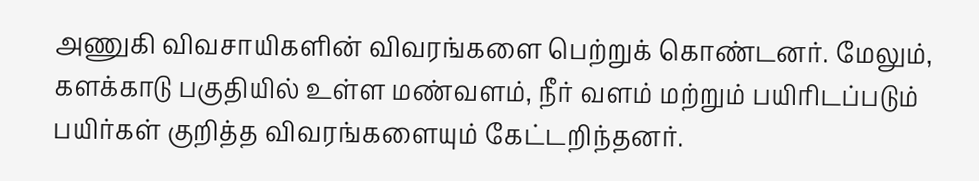அணுகி விவசாயிகளின் விவரங்களை பெற்றுக் கொண்டனர். மேலும், களக்காடு பகுதியில் உள்ள மண்வளம், நீர் வளம் மற்றும் பயிரிடப்படும் பயிர்கள் குறித்த விவரங்களையும் கேட்டறிந்தனர்.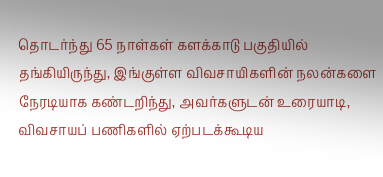தொடர்ந்து 65 நாள்கள் களக்காடு பகுதியில் தங்கியிருந்து, இங்குள்ள விவசாயிகளின் நலன்களை நேரடியாக கண்டறிந்து, அவர்களுடன் உரையாடி, விவசாயப் பணிகளில் ஏற்படக்கூடிய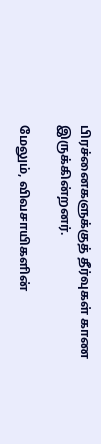பிரச்னைகளுக்குத் தீர்வுகள் காண இருக்கின்றனர்.

மேலும், விவசாயிகளின்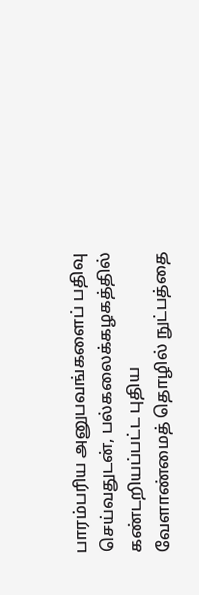பாரம்பரிய அனுபவங்களைப் பதிவு செய்வதுடன், பல்கலைக்கழகத்தில் கண்டறியப்பட்ட புதிய வேளாண்மைத் தொழில் நுட்பத்தை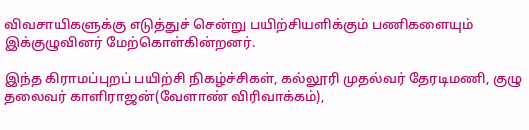விவசாயிகளுக்கு எடுத்துச் சென்று பயிற்சியளிக்கும் பணிகளையும் இக்குழுவினர் மேற்கொள்கின்றனர்.

இந்த கிராமப்புறப் பயிற்சி நிகழ்ச்சிகள், கல்லூரி முதல்வர் தேரடிமணி, குழு தலைவர் காளிராஜன்(வேளாண் விரிவாக்கம்),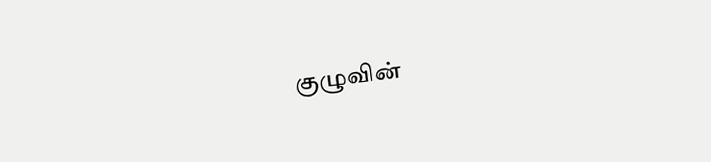குழுவின்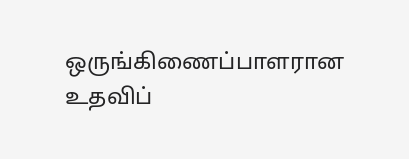ஒருங்கிணைப்பாளரான உதவிப்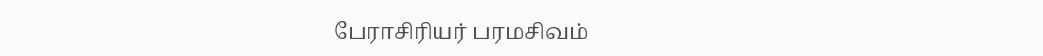பேராசிரியர் பரமசிவம்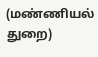(மண்ணியல் துறை)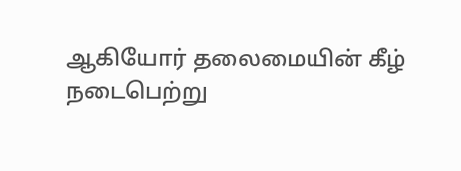ஆகியோர் தலைமையின் கீழ் நடைபெற்று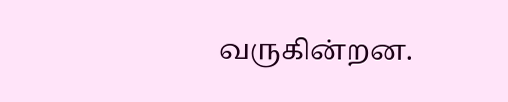வருகின்றன.